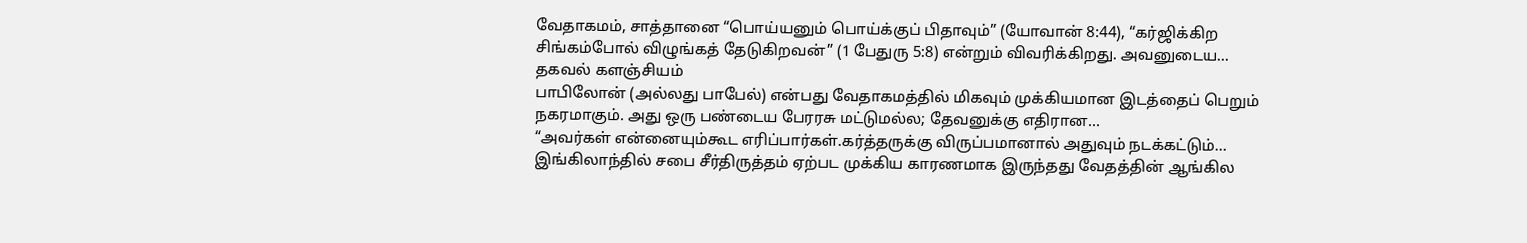வேதாகமம், சாத்தானை “பொய்யனும் பொய்க்குப் பிதாவும்” (யோவான் 8:44), “கர்ஜிக்கிற சிங்கம்போல் விழுங்கத் தேடுகிறவன்” (1 பேதுரு 5:8) என்றும் விவரிக்கிறது. அவனுடைய...
தகவல் களஞ்சியம்
பாபிலோன் (அல்லது பாபேல்) என்பது வேதாகமத்தில் மிகவும் முக்கியமான இடத்தைப் பெறும் நகரமாகும். அது ஒரு பண்டைய பேரரசு மட்டுமல்ல; தேவனுக்கு எதிரான...
“அவர்கள் என்னையும்கூட எரிப்பார்கள்.கர்த்தருக்கு விருப்பமானால் அதுவும் நடக்கட்டும்… இங்கிலாந்தில் சபை சீர்திருத்தம் ஏற்பட முக்கிய காரணமாக இருந்தது வேதத்தின் ஆங்கில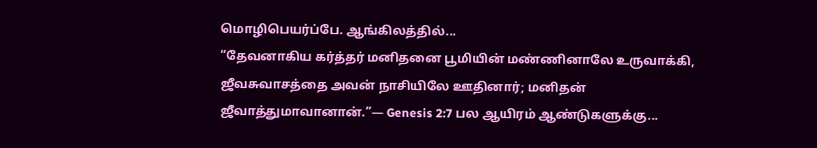மொழிபெயர்ப்பே. ஆங்கிலத்தில்...
“தேவனாகிய கர்த்தர் மனிதனை பூமியின் மண்ணினாலே உருவாக்கி, ஜீவசுவாசத்தை அவன் நாசியிலே ஊதினார்; மனிதன் ஜீவாத்துமாவானான்.”— Genesis 2:7 பல ஆயிரம் ஆண்டுகளுக்கு...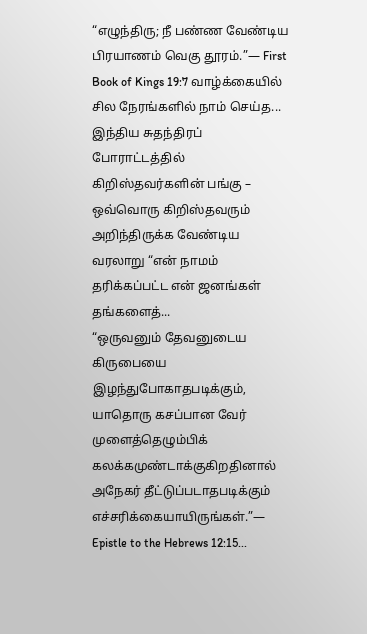“எழுந்திரு; நீ பண்ண வேண்டிய பிரயாணம் வெகு தூரம்.”— First Book of Kings 19:7 வாழ்க்கையில் சில நேரங்களில் நாம் செய்த...
இந்திய சுதந்திரப் போராட்டத்தில் கிறிஸ்தவர்களின் பங்கு – ஒவ்வொரு கிறிஸ்தவரும் அறிந்திருக்க வேண்டிய வரலாறு “என் நாமம் தரிக்கப்பட்ட என் ஜனங்கள் தங்களைத்...
“ஒருவனும் தேவனுடைய கிருபையை இழந்துபோகாதபடிக்கும், யாதொரு கசப்பான வேர் முளைத்தெழும்பிக் கலக்கமுண்டாக்குகிறதினால் அநேகர் தீட்டுப்படாதபடிக்கும் எச்சரிக்கையாயிருங்கள்.”— Epistle to the Hebrews 12:15...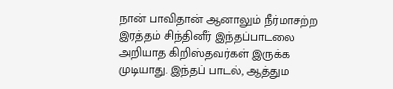நான் பாவிதான் ஆனாலும் நீர்மாசற்ற இரத்தம் சிந்தினீர் இந்தப்பாடலை அறியாத கிறிஸ்தவர்கள் இருக்க முடியாது. இந்தப் பாடல், ஆத்தும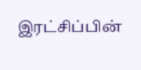இரட்சிப்பின்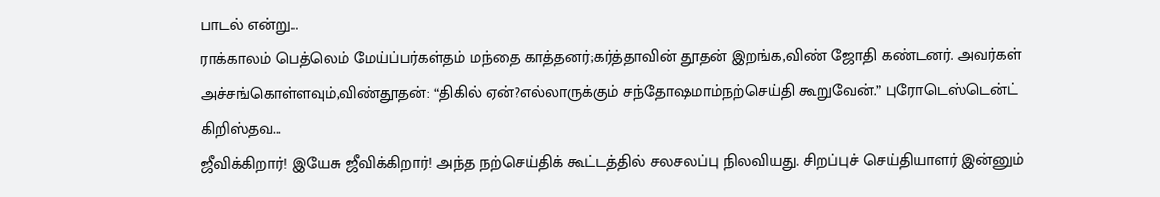பாடல் என்று...
ராக்காலம் பெத்லெம் மேய்ப்பர்கள்தம் மந்தை காத்தனர்;கர்த்தாவின் தூதன் இறங்க,விண் ஜோதி கண்டனர். அவர்கள் அச்சங்கொள்ளவும்,விண்தூதன்: “திகில் ஏன்?எல்லாருக்கும் சந்தோஷமாம்நற்செய்தி கூறுவேன்.” புரோடெஸ்டென்ட் கிறிஸ்தவ...
ஜீவிக்கிறார்! இயேசு ஜீவிக்கிறார்! அந்த நற்செய்திக் கூட்டத்தில் சலசலப்பு நிலவியது. சிறப்புச் செய்தியாளர் இன்னும்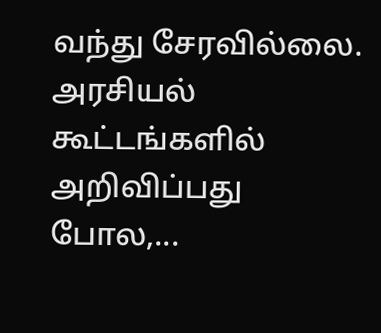வந்து சேரவில்லை. அரசியல் கூட்டங்களில் அறிவிப்பது போல,...